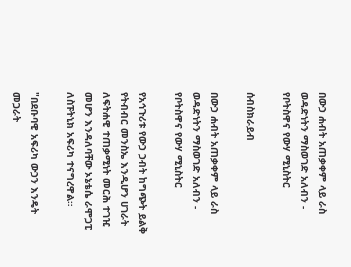በውኃ ሐብት አጠቃቀም ላይ ራስ ወዳድነትን ማስወገድ አለብን - የቦትስዋና የውሃ ሚኒስትር

ሰብስክራይብ

በውኃ ሐብት አጠቃቀም ላይ ራስ ወዳድነትን ማስወገድ አለብን - የቦትስዋና የውሃ ሚኒስትር

የአኅጉሪቱ የውኃ ኃብት ከግጭት ይልቅ የትብብር መንስኤ እንዲሆን ሀገራት ለፍትሐዊ ተጠቃሚነት መርሕ ተገዢ መሆን እንዳለባቸው ኦኔቴሴ ራሞጋፒ ለስፑትኒክ አፍሪካ ተናግረዋል።

"በደቡባዊ አፍሪካ ውኃን እንዴት መጋራት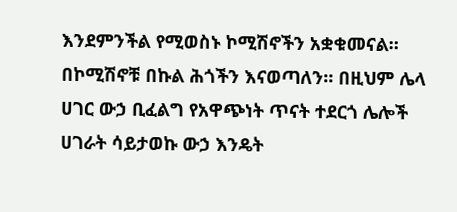እንደምንችል የሚወስኑ ኮሚሽኖችን አቋቁመናል። በኮሚሽኖቹ በኩል ሕጎችን እናወጣለን። በዚህም ሌላ ሀገር ውኃ ቢፈልግ የአዋጭነት ጥናት ተደርጎ ሌሎች ሀገራት ሳይታወኩ ውኃ እንዴት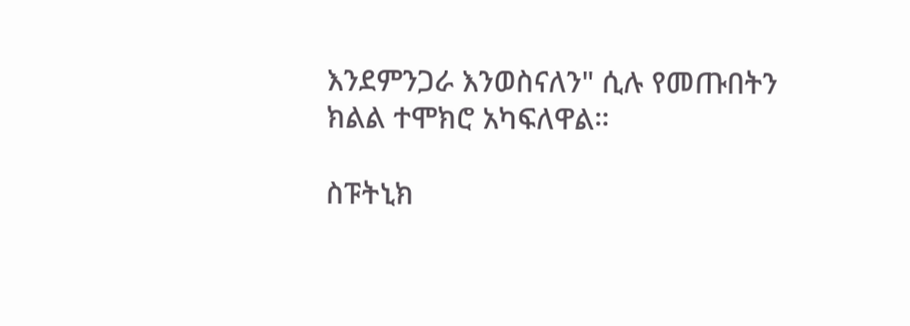እንደምንጋራ እንወስናለን" ሲሉ የመጡበትን ክልል ተሞክሮ አካፍለዋል።

ስፑትኒክ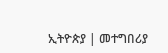ኢትዮጵያ | መተግበሪያ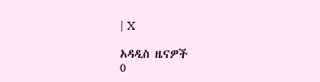| X

አዳዲስ ዜናዎች
0